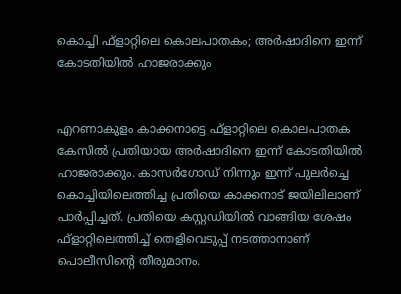കൊച്ചി ഫ്‌ളാറ്റിലെ കൊലപാതകം; അര്‍ഷാദിനെ ഇന്ന് കോടതിയില്‍ ഹാജരാക്കും


എറണാകുളം കാക്കനാട്ടെ ഫ്ളാറ്റിലെ കൊലപാതക കേസില്‍ പ്രതിയായ അര്‍ഷാദിനെ ഇന്ന് കോടതിയില്‍ ഹാജരാക്കും. കാസര്‍ഗോഡ് നിന്നും ഇന്ന് പുലര്‍ച്ചെ കൊച്ചിയിലെത്തിച്ച പ്രതിയെ കാക്കനാട് ജയിലിലാണ് പാര്‍പ്പിച്ചത്. പ്രതിയെ കസ്റ്റഡിയില്‍ വാങ്ങിയ ശേഷം ഫ്‌ളാറ്റിലെത്തിച്ച് തെളിവെടുപ്പ് നടത്താനാണ് പൊലീസിന്റെ തീരുമാനം.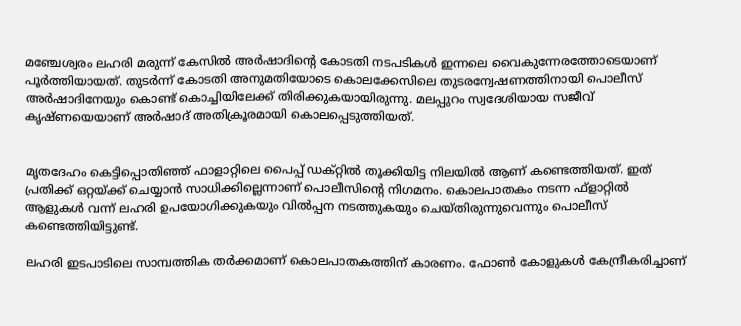മഞ്ചേശ്വരം ലഹരി മരുന്ന് കേസില്‍ അര്‍ഷാദിന്റെ കോടതി നടപടികള്‍ ഇന്നലെ വൈകുന്നേരത്തോടെയാണ് പൂര്‍ത്തിയായത്. തുടര്‍ന്ന് കോടതി അനുമതിയോടെ കൊലക്കേസിലെ തുടരന്വേഷണത്തിനായി പൊലീസ് അര്‍ഷാദിനേയും കൊണ്ട് കൊച്ചിയിലേക്ക് തിരിക്കുകയായിരുന്നു. മലപ്പുറം സ്വദേശിയായ സജീവ് കൃഷ്ണയെയാണ് അര്‍ഷാദ് അതിക്രൂരമായി കൊലപ്പെടുത്തിയത്.


മൃതദേഹം കെട്ടിപ്പൊതിഞ്ഞ് ഫാളാറ്റിലെ പൈപ്പ് ഡക്റ്റില്‍ തൂക്കിയിട്ട നിലയില്‍ ആണ് കണ്ടെത്തിയത്. ഇത് പ്രതിക്ക് ഒറ്റയ്ക്ക് ചെയ്യാന്‍ സാധിക്കില്ലെന്നാണ് പൊലീസിന്റെ നിഗമനം. കൊലപാതകം നടന്ന ഫ്ളാറ്റില്‍ ആളുകള്‍ വന്ന് ലഹരി ഉപയോഗിക്കുകയും വില്‍പ്പന നടത്തുകയും ചെയ്തിരുന്നുവെന്നും പൊലീസ് കണ്ടെത്തിയിട്ടുണ്ട്.

ലഹരി ഇടപാടിലെ സാമ്പത്തിക തര്‍ക്കമാണ് കൊലപാതകത്തിന് കാരണം. ഫോണ്‍ കോളുകള്‍ കേന്ദ്രീകരിച്ചാണ്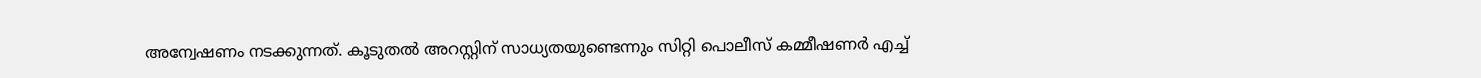അന്വേഷണം നടക്കുന്നത്. കൂടുതല്‍ അറസ്റ്റിന് സാധ്യതയുണ്ടെന്നും സിറ്റി പൊലീസ് കമ്മീഷണര്‍ എച്ച്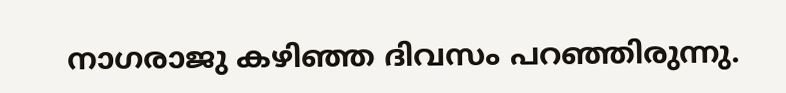നാഗരാജു കഴിഞ്ഞ ദിവസം പറഞ്ഞിരുന്നു.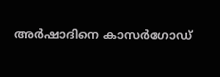അര്‍ഷാദിനെ കാസര്‍ഗോഡ്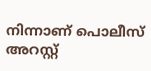നിന്നാണ് പൊലീസ് അറസ്റ്റ്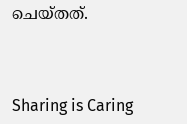ചെയ്തത്.



Sharing is Caring